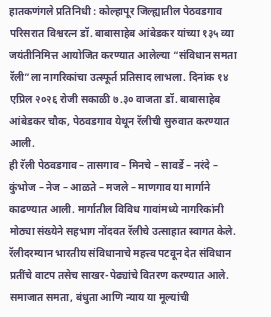हातकणंगले प्रतिनिधी : कोल्हापूर जिल्ह्यातील पेठवडगाव परिसरात विश्वरत्न डॉ. बाबासाहेब आंबेडकर यांच्या १३५ व्या जयंतीनिमित्त आयोजित करण्यात आलेल्या “संविधान समता रॅली”ला नागरिकांचा उत्स्फूर्त प्रतिसाद लाभला. दिनांक १४ एप्रिल २०२६ रोजी सकाळी ७.३० वाजता डॉ. बाबासाहेब आंबेडकर चौक, पेठवडगाव येथून रॅलीची सुरुवात करण्यात आली.
ही रॅली पेठवडगाव – तासगाव – मिनचे – सावर्डे – नरंदे – कुंभोज – नेज – आळते – मजले – माणगाव या मार्गाने काढण्यात आली. मार्गातील विविध गावांमध्ये नागरिकांनी मोठ्या संख्येने सहभाग नोंदवत रॅलीचे उत्साहात स्वागत केले.
रॅलीदरम्यान भारतीय संविधानाचे महत्त्व पटवून देत संविधान प्रतींचे वाटप तसेच साखर-पेढ्यांचे वितरण करण्यात आले. समाजात समता, बंधुता आणि न्याय या मूल्यांची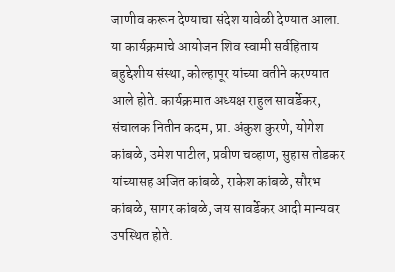जाणीव करून देण्याचा संदेश यावेळी देण्यात आला.
या कार्यक्रमाचे आयोजन शिव स्वामी सर्वहिताय बहुद्देशीय संस्था, कोल्हापूर यांच्या वतीने करण्यात आले होते. कार्यक्रमात अध्यक्ष राहुल सावर्डेकर, संचालक नितीन कदम, प्रा. अंकुश कुरणे, योगेश कांबळे, उमेश पाटील, प्रवीण चव्हाण, सुहास तोडकर यांच्यासह अजित कांबळे, राकेश कांबळे, सौरभ कांबळे, सागर कांबळे, जय सावर्डेकर आदी मान्यवर उपस्थित होते.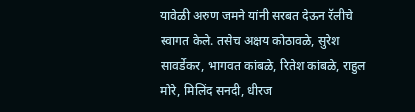यावेळी अरुण जमने यांनी सरबत देऊन रॅलीचे स्वागत केले. तसेच अक्षय कोठावळे, सुरेश सावर्डेकर, भागवत कांबळे, रितेश कांबळे, राहुल मोरे, मिलिंद सनदी, धीरज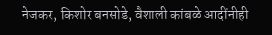नेजकर, किशोर बनसोडे, वैशाली कांबळे आदींनीही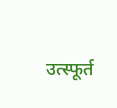उत्स्फूर्त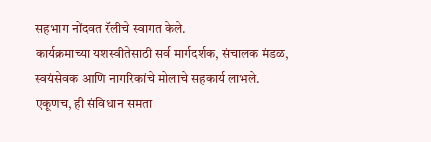सहभाग नोंदवत रॅलीचे स्वागत केले.
कार्यक्रमाच्या यशस्वीतेसाठी सर्व मार्गदर्शक, संचालक मंडळ, स्वयंसेवक आणि नागरिकांचे मोलाचे सहकार्य लाभले. एकूणच, ही संविधान समता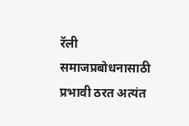रॅली समाजप्रबोधनासाठी प्रभावी ठरत अत्यंत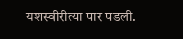यशस्वीरीत्या पार पडली.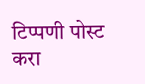टिप्पणी पोस्ट करा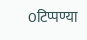0टिप्पण्या